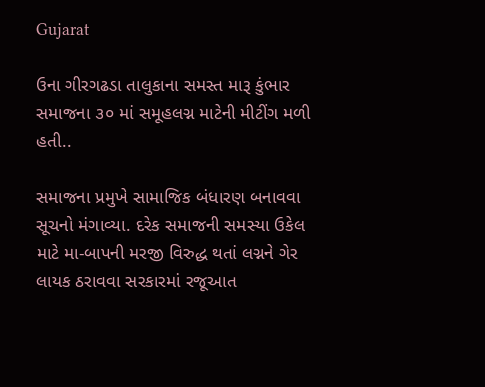Gujarat

ઉના ગીરગઢડા તાલુકાના સમસ્ત મારૂ કુંભાર સમાજના ૩૦ માં સમૂહલગ્ન માટેની મીટીંગ મળી હતી..

સમાજના પ્રમુખે સામાજિક બંધારણ બનાવવા સૂચનો મંગાવ્યા. દરેક સમાજની સમસ્યા ઉકેલ માટે મા-બાપની મરજી વિરુદ્ધ થતાં લગ્નને ગેર લાયક ઠરાવવા સરકારમાં રજૂઆત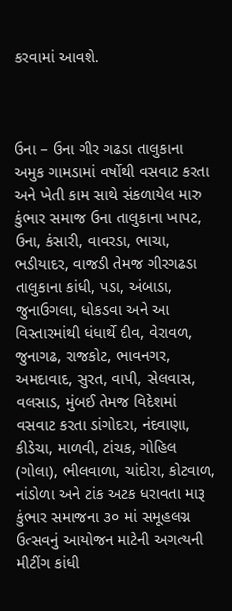કરવામાં આવશે.



ઉના – ઉના ગીર ગઢડા તાલુકાના અમુક ગામડામાં વર્ષોથી વસવાટ કરતા અને ખેતી કામ સાથે સંકળાયેલ મારુ કુંભાર સમાજ ઉના તાલુકાના ખાપટ, ઉના, કંસારી, વાવરડા, ભાચા, ભડીયાદર, વાજડી તેમજ ગીરગઢડા તાલુકાના કાંધી, પડા, અંબાડા, જુનાઉગલા, ધોકડવા અને આ વિસ્તારમાંથી ધંધાર્થે દીવ, વેરાવળ, જુનાગઢ, રાજકોટ, ભાવનગર, અમદાવાદ, સુરત, વાપી, સેલવાસ, વલસાડ, મુંબઈ તેમજ વિદેશમાં વસવાટ કરતા ડાંગોદરા, નંદવાણા, કીડેચા, માળવી, ટાંચક, ગોહિલ (ગોલા), ભીલવાળા, ચાંદોરા, કોટવાળ, નાંડોળા અને ટાંક અટક ધરાવતા મારૂ કુંભાર સમાજના ૩૦ માં સમૂહલગ્ન ઉત્સવનું આયોજન માટેની અગત્યની મીટીંગ કાંધી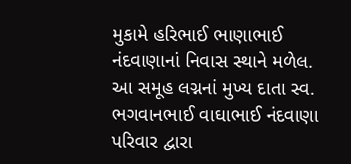મુકામે હરિભાઈ ભાણાભાઈ નંદવાણાનાં નિવાસ સ્થાને મળેલ. આ સમૂહ લગ્નનાં મુખ્ય દાતા સ્વ. ભગવાનભાઈ વાઘાભાઈ નંદવાણા પરિવાર દ્વારા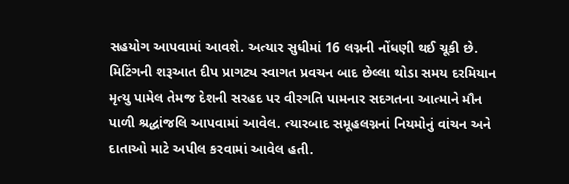સહયોગ આપવામાં આવશે. અત્યાર સુધીમાં 16 લગ્નની નોંધણી થઈ ચૂકી છે. મિટિંગની શરૂઆત દીપ પ્રાગટ્ય સ્વાગત પ્રવચન બાદ છેલ્લા થોડા સમય દરમિયાન મૃત્યુ પામેલ તેમજ દેશની સરહદ પર વીરગતિ પામનાર સદગતના આત્માને મૌન પાળી શ્રદ્ધાંજલિ આપવામાં આવેલ. ત્યારબાદ સમૂહલગ્નનાં નિયમોનું વાંચન અને દાતાઓ માટે અપીલ કરવામાં આવેલ હતી.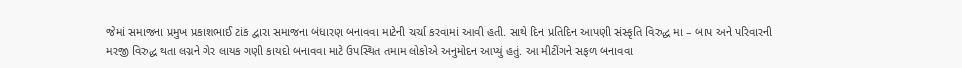જેમાં સમાજના પ્રમુખ પ્રકાશભાઈ ટાંક દ્વારા સમાજના બંધારણ બનાવવા માટેની ચર્ચા કરવામાં આવી હતી. સાથે દિન પ્રતિદિન આપણી સંસ્કૃતિ વિરુદ્ધ મા – બાપ અને પરિવારની મરજી વિરુદ્ધ થતા લગ્નને ગેર લાયક ગણી કાયદો બનાવવા માટે ઉપસ્થિત તમામ લોકોએ અનુમોદન આપ્યું હતું. આ મીટીંગને સફળ બનાવવા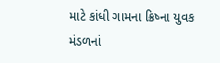માટે કાંધી ગામના ક્રિષ્ના યુવક મંડળનાં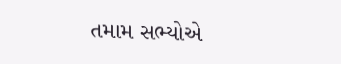તમામ સભ્યોએ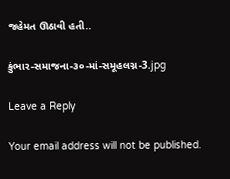જહેમત ઊઠાવી હતી..

કુંભાર-સમાજના-૩૦-માં-સમૂહલગ્ન-3.jpg

Leave a Reply

Your email address will not be published.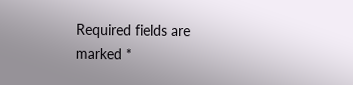Required fields are marked *